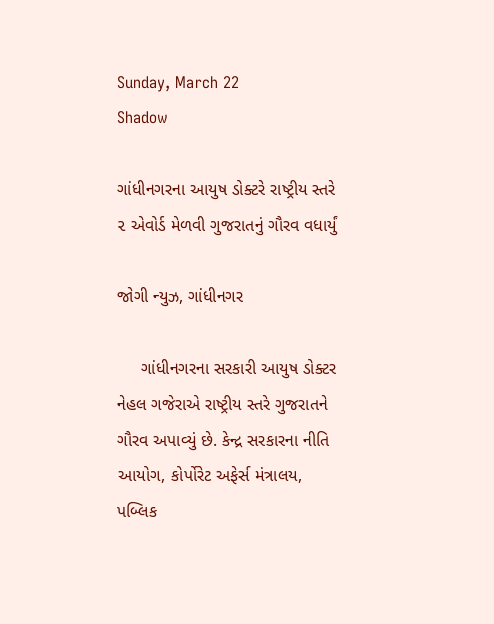Sunday, March 22
Shadow

ગાંધીનગરના આયુષ ડોક્ટરે રાષ્ટ્રીય સ્તરે ૨ એવોર્ડ મેળવી ગુજરાતનું ગૌરવ વધાર્યું

જોગી ન્યુઝ, ગાંધીનગર

     ગાંધીનગરના સરકારી આયુષ ડોક્ટર નેહલ ગજેરાએ રાષ્ટ્રીય સ્તરે ગુજરાતને ગૌરવ અપાવ્યું છે. કેન્દ્ર સરકારના નીતિ આયોગ, કોર્પોરેટ અફેર્સ મંત્રાલય, પબ્લિક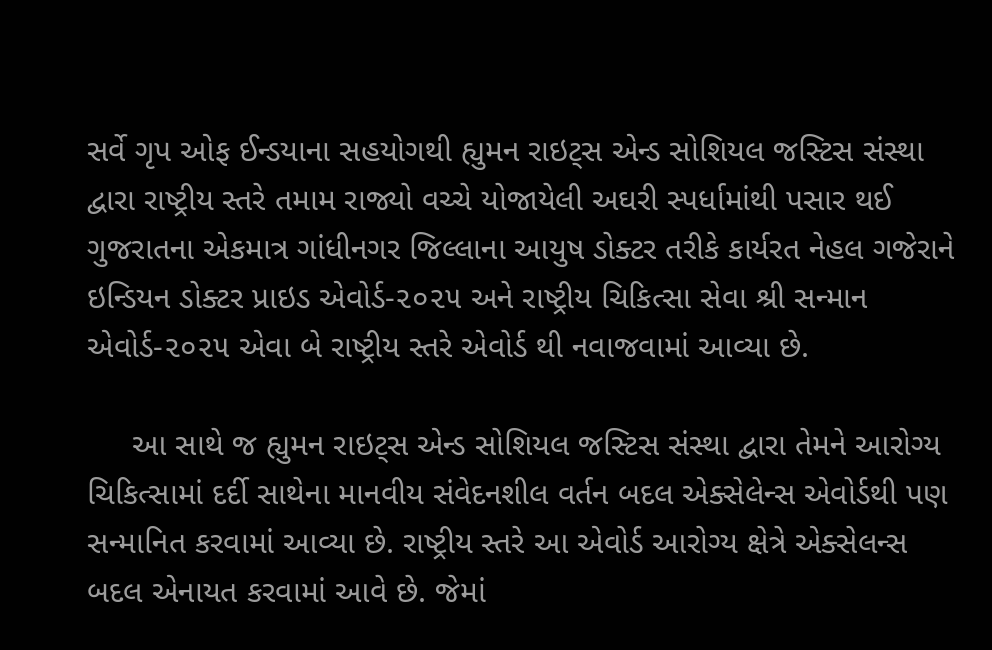સર્વે ગૃપ ઓફ ઈન્ડયાના સહયોગથી હ્યુમન રાઇટ્સ એન્ડ સોશિયલ જસ્ટિસ સંસ્થા દ્વારા રાષ્ટ્રીય સ્તરે તમામ રાજ્યો વચ્ચે યોજાયેલી અઘરી સ્પર્ધામાંથી પસાર થઈ ગુજરાતના એકમાત્ર ગાંધીનગર જિલ્લાના આયુષ ડોક્ટર તરીકે કાર્યરત નેહલ ગજેરાને ઇન્ડિયન ડોક્ટર પ્રાઇડ એવોર્ડ-૨૦૨૫‌ અને રાષ્ટ્રીય ચિકિત્સા સેવા શ્રી સન્માન એવોર્ડ-૨૦૨૫ એવા બે રાષ્ટ્રીય સ્તરે એવોર્ડ થી નવાજવામાં આવ્યા છે.

     આ સાથે જ હ્યુમન રાઇટ્સ એન્ડ સોશિયલ જસ્ટિસ સંસ્થા દ્વારા તેમને આરોગ્ય ચિકિત્સામાં દર્દી સાથેના માનવીય સંવેદનશીલ વર્તન બદલ એક્સેલેન્સ એવોર્ડથી પણ સન્માનિત કરવામાં આવ્યા છે. રાષ્ટ્રીય સ્તરે આ એવોર્ડ આરોગ્ય ક્ષેત્રે એક્સેલન્સ બદલ એનાયત કરવામાં આવે છે. જેમાં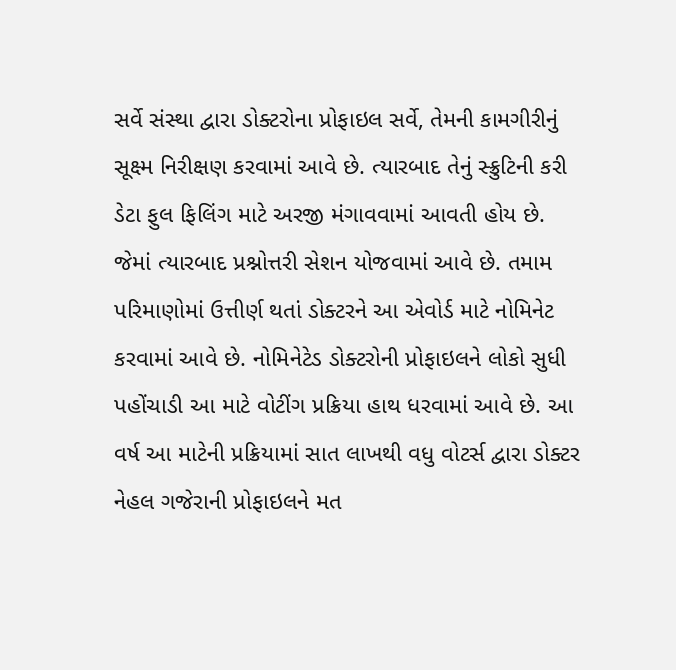સર્વે સંસ્થા દ્વારા ડોક્ટરોના પ્રોફાઇલ સર્વે, તેમની કામગીરીનું સૂક્ષ્મ નિરીક્ષણ કરવામાં આવે છે. ત્યારબાદ તેનું સ્ક્રુટિની કરી ડેટા ફુલ ફિલિંગ માટે અરજી મંગાવવામાં આવતી હોય છે. જેમાં ત્યારબાદ પ્રશ્નોત્તરી સેશન યોજવામાં આવે છે. તમામ પરિમાણોમાં ઉત્તીર્ણ થતાં ડોક્ટરને આ એવોર્ડ માટે નોમિનેટ કરવામાં આવે છે. નોમિનેટેડ ડોક્ટરોની પ્રોફાઇલને લોકો સુધી પહોંચાડી આ માટે વોટીંગ પ્રક્રિયા હાથ ધરવામાં આવે છે. આ વર્ષ આ માટેની પ્રક્રિયામાં સાત લાખથી વધુ વોટર્સ દ્વારા ડોક્ટર નેહલ ગજેરાની પ્રોફાઇલને મત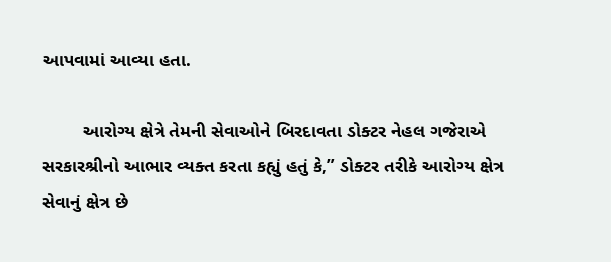આપવામાં આવ્યા હતા.

        આરોગ્ય ક્ષેત્રે તેમની સેવાઓને બિરદાવતા ડોક્ટર નેહલ ગજેરાએ સરકારશ્રીનો આભાર વ્યક્ત કરતા કહ્યું હતું કે,” ડોક્ટર તરીકે આરોગ્ય ક્ષેત્ર સેવાનું ક્ષેત્ર છે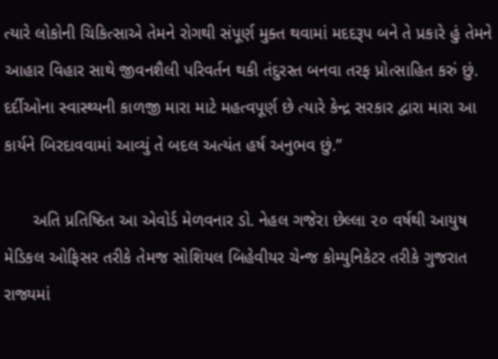ત્યારે લોકોની ચિકિત્સાએ તેમને રોગથી સંપૂર્ણ મુક્ત થવામાં મદદરૂપ બને તે પ્રકારે હું તેમને આહાર વિહાર સાથે જીવનશૈલી પરિવર્તન થકી તંદુરસ્ત બનવા તરફ પ્રોત્સાહિત કરું છું. દર્દીઓના સ્વાસ્થ્યની કાળજી મારા માટે મહત્વપૂર્ણ છે ત્યારે કેન્દ્ર સરકાર દ્વારા મારા આ કાર્યને બિરદાવવામાં આવ્યું તે બદલ અત્યંત હર્ષ અનુભવ છું.”

      અતિ પ્રતિષ્ઠિત આ એવોર્ડ મેળવનાર ડો. નેહલ ગજેરા છેલ્લા ૨૦ વર્ષથી આયુષ મેડિકલ ઓફિસર તરીકે તેમજ સોશિયલ બિહેવીયર ચેન્જ કોમ્યુનિકેટર તરીકે ગુજરાત રાજ્યમાં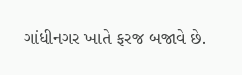ગાંધીનગર ખાતે ફરજ બજાવે છે.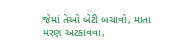જેમાં તેઓ બેટી બચાવો, માતા મરણ અટકાવવા,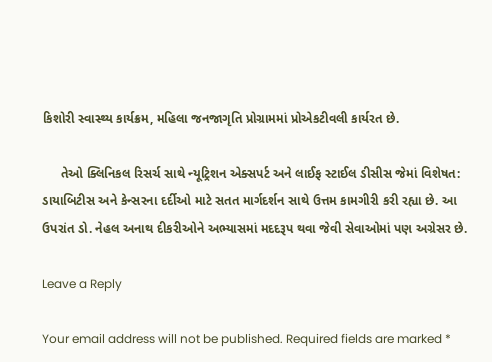કિશોરી સ્વાસ્થ્ય કાર્યક્રમ, મહિલા જનજાગૃતિ પ્રોગ્રામમાં પ્રોએકટીવલી કાર્યરત છે.

     તેઓ ક્લિનિકલ રિસર્ચ સાથે ન્યૂટ્રિશન એક્સપર્ટ અને લાઈફ સ્ટાઈલ ડીસીસ જેમાં વિશેષત: ડાયાબિટીસ અને કેન્સરના દર્દીઓ માટે સતત માર્ગદર્શન સાથે ઉત્તમ કામગીરી કરી રહ્યા છે. આ ઉપરાંત ડો. નેહલ અનાથ દીકરીઓને અભ્યાસમાં મદદરૂપ થવા જેવી સેવાઓમાં પણ અગ્રેસર છે.

Leave a Reply

Your email address will not be published. Required fields are marked *